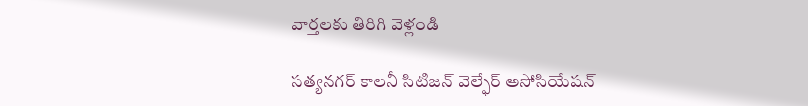వార్తలకు తిరిగి వెళ్లండి

సత్యనగర్ కాలనీ సిటిజన్ వెల్ఫేర్ అసోసియేషన్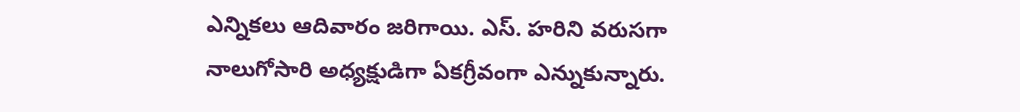ఎన్నికలు ఆదివారం జరిగాయి. ఎస్. హరిని వరుసగా నాలుగోసారి అధ్యక్షుడిగా ఏకగ్రీవంగా ఎన్నుకున్నారు.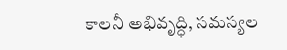కాలనీ అభివృద్ధి, సమస్యల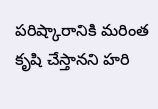పరిష్కారానికి మరింత కృషి చేస్తానని హరి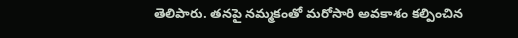తెలిపారు. తనపై నమ్మకంతో మరోసారి అవకాశం కల్పించిన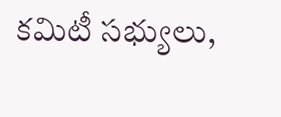కమిటీ సభ్యులు,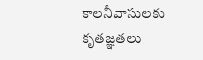కాలనీవాసులకు కృతజ్ఞతలు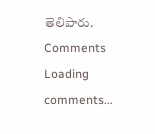తెలిపారు.
Comments
Loading comments...